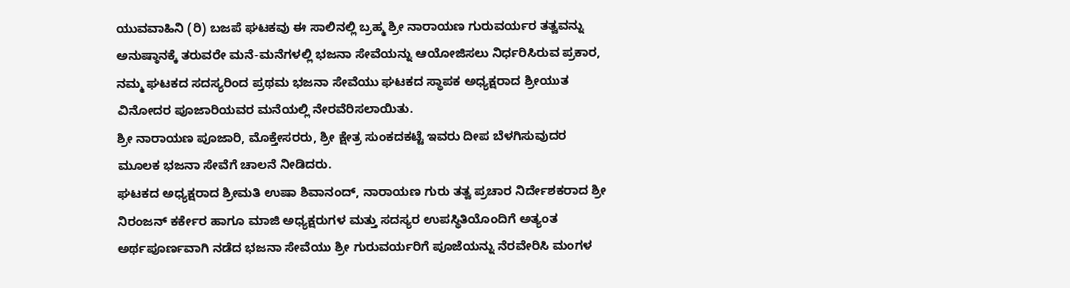ಯುವವಾಹಿನಿ (ರಿ) ಬಜಪೆ ಘಟಕವು ಈ ಸಾಲಿನಲ್ಲಿ ಬ್ರಹ್ಮ ಶ್ರೀ ನಾರಾಯಣ ಗುರುವರ್ಯರ ತತ್ವವನ್ನು ಅನುಷ್ಠಾನಕ್ಕೆ ತರುವರೇ ಮನೆ-ಮನೆಗಳಲ್ಲಿ ಭಜನಾ ಸೇವೆಯನ್ನು ಆಯೋಜಿಸಲು ನಿರ್ಧರಿಸಿರುವ ಪ್ರಕಾರ, ನಮ್ಮ ಘಟಕದ ಸದಸ್ಯರಿಂದ ಪ್ರಥಮ ಭಜನಾ ಸೇವೆಯು ಘಟಕದ ಸ್ಥಾಪಕ ಅಧ್ಯಕ್ಷರಾದ ಶ್ರೀಯುತ ವಿನೋದರ ಪೂಜಾರಿಯವರ ಮನೆಯಲ್ಲಿ ನೇರವೆರಿಸಲಾಯಿತು.
ಶ್ರೀ ನಾರಾಯಣ ಪೂಜಾರಿ, ಮೊಕ್ತೇಸರರು, ಶ್ರೀ ಕ್ಷೇತ್ರ ಸುಂಕದಕಟ್ಟೆ ಇವರು ದೀಪ ಬೆಳಗಿಸುವುದರ ಮೂಲಕ ಭಜನಾ ಸೇವೆಗೆ ಚಾಲನೆ ನೀಡಿದರು.
ಘಟಕದ ಅಧ್ಯಕ್ಷರಾದ ಶ್ರೀಮತಿ ಉಷಾ ಶಿವಾನಂದ್, ನಾರಾಯಣ ಗುರು ತತ್ವ ಪ್ರಚಾರ ನಿರ್ದೇಶಕರಾದ ಶ್ರೀ ನಿರಂಜನ್ ಕರ್ಕೇರ ಹಾಗೂ ಮಾಜಿ ಅಧ್ಯಕ್ಷರುಗಳ ಮತ್ತು ಸದಸ್ಯರ ಉಪಸ್ಥಿತಿಯೊಂದಿಗೆ ಅತ್ಯಂತ ಅರ್ಥಪೂರ್ಣವಾಗಿ ನಡೆದ ಭಜನಾ ಸೇವೆಯು ಶ್ರೀ ಗುರುವರ್ಯರಿಗೆ ಪೂಜೆಯನ್ನು ನೆರವೇರಿಸಿ ಮಂಗಳ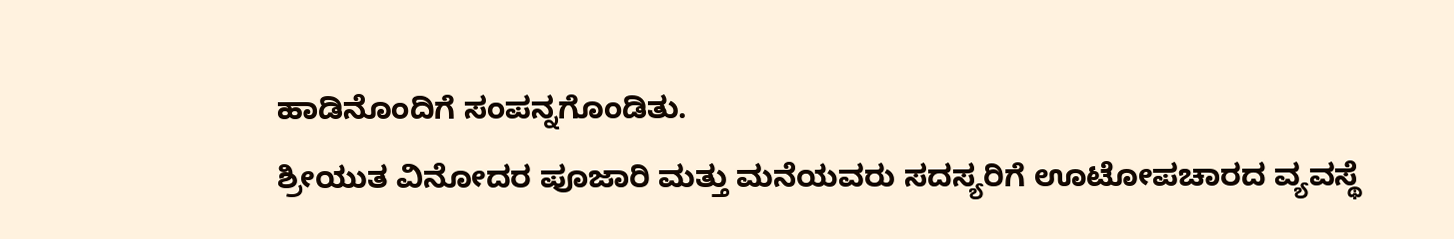ಹಾಡಿನೊಂದಿಗೆ ಸಂಪನ್ನಗೊಂಡಿತು.
ಶ್ರೀಯುತ ವಿನೋದರ ಪೂಜಾರಿ ಮತ್ತು ಮನೆಯವರು ಸದಸ್ಯರಿಗೆ ಊಟೋಪಚಾರದ ವ್ಯವಸ್ಥೆ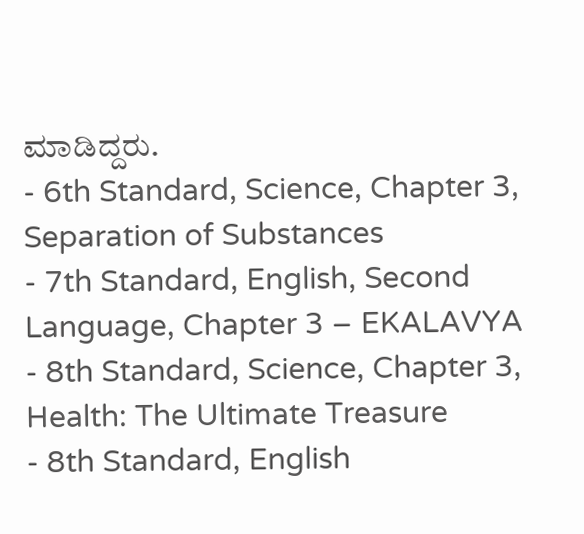ಮಾಡಿದ್ದರು.
- 6th Standard, Science, Chapter 3, Separation of Substances
- 7th Standard, English, Second Language, Chapter 3 – EKALAVYA
- 8th Standard, Science, Chapter 3, Health: The Ultimate Treasure
- 8th Standard, English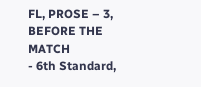FL, PROSE – 3, BEFORE THE MATCH
- 6th Standard,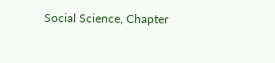Social Science, Chapter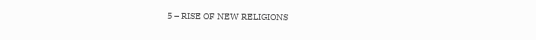5 – RISE OF NEW RELIGIONS